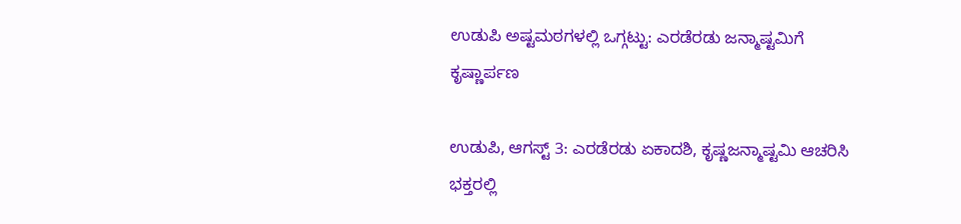ಉಡುಪಿ ಅಷ್ಟಮಠಗಳಲ್ಲಿ ಒಗ್ಗಟ್ಟು: ಎರಡೆರಡು ಜನ್ಮಾಷ್ಟಮಿಗೆ ಕೃಷ್ಣಾರ್ಪಣ

ಉಡುಪಿ, ಆಗಸ್ಟ್ 3: ಎರಡೆರಡು ಏಕಾದಶಿ, ಕೃಷ್ಣಜನ್ಮಾಷ್ಟಮಿ ಆಚರಿಸಿ ಭಕ್ತರಲ್ಲಿ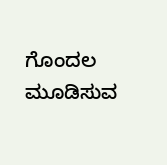ಗೊಂದಲ ಮೂಡಿಸುವ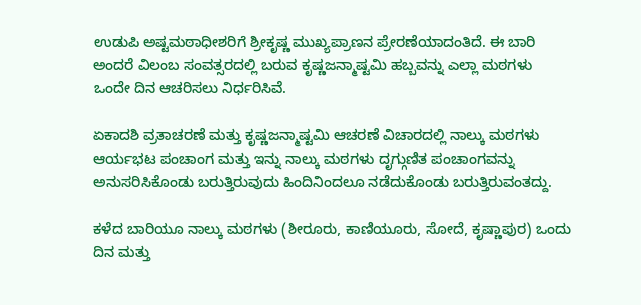ಉಡುಪಿ ಅಷ್ಟಮಠಾಧೀಶರಿಗೆ ಶ್ರೀಕೃಷ್ಣ ಮುಖ್ಯಪ್ರಾಣನ ಪ್ರೇರಣೆಯಾದಂತಿದೆ. ಈ ಬಾರಿ ಅಂದರೆ ವಿಲಂಬ ಸಂವತ್ಸರದಲ್ಲಿ ಬರುವ ಕೃಷ್ಣಜನ್ಮಾಷ್ಟಮಿ ಹಬ್ಬವನ್ನು ಎಲ್ಲಾ ಮಠಗಳು ಒಂದೇ ದಿನ ಆಚರಿಸಲು ನಿರ್ಧರಿಸಿವೆ.

ಏಕಾದಶಿ ವ್ರತಾಚರಣೆ ಮತ್ತು ಕೃಷ್ಣಜನ್ಮಾಷ್ಟಮಿ ಆಚರಣೆ ವಿಚಾರದಲ್ಲಿ ನಾಲ್ಕು ಮಠಗಳು ಆರ್ಯಭಟ ಪಂಚಾಂಗ ಮತ್ತು ಇನ್ನು ನಾಲ್ಕು ಮಠಗಳು ದೃಗ್ಗುಣಿತ ಪಂಚಾಂಗವನ್ನು ಅನುಸರಿಸಿಕೊಂಡು ಬರುತ್ತಿರುವುದು ಹಿಂದಿನಿಂದಲೂ ನಡೆದುಕೊಂಡು ಬರುತ್ತಿರುವಂತದ್ದು.

ಕಳೆದ ಬಾರಿಯೂ ನಾಲ್ಕು ಮಠಗಳು (ಶೀರೂರು, ಕಾಣಿಯೂರು, ಸೋದೆ, ಕೃಷ್ಣಾಪುರ) ಒಂದು ದಿನ ಮತ್ತು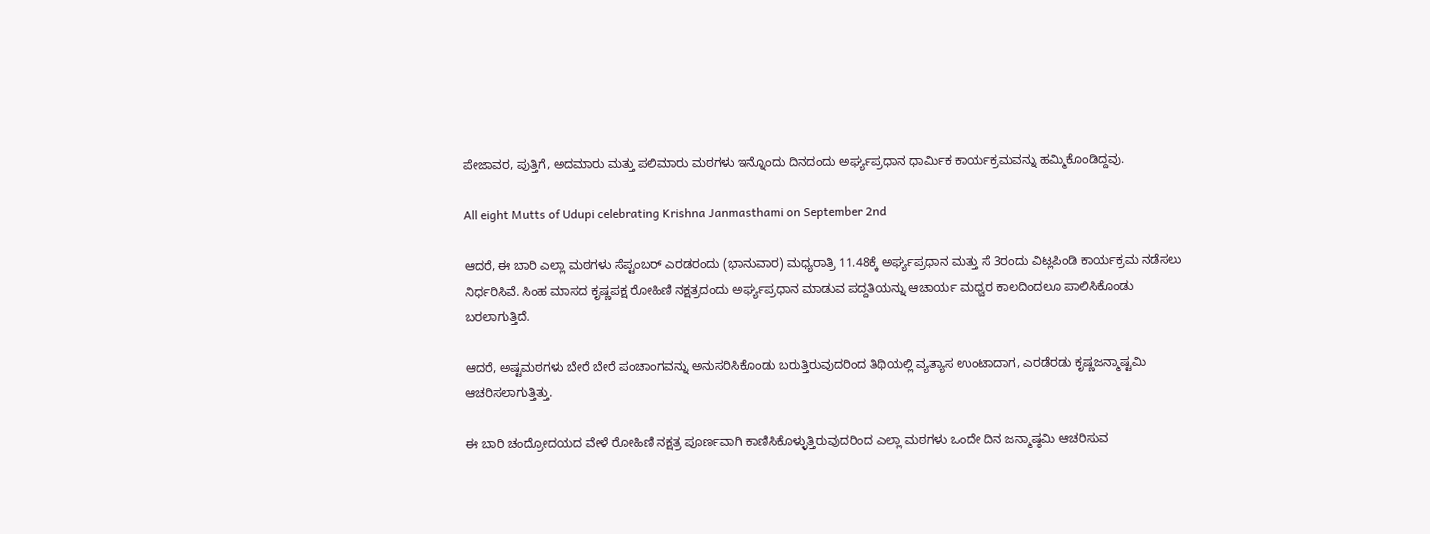ಪೇಜಾವರ, ಪುತ್ತಿಗೆ, ಅದಮಾರು ಮತ್ತು ಪಲಿಮಾರು ಮಠಗಳು ಇನ್ನೊಂದು ದಿನದಂದು ಅರ್ಘ್ಯಪ್ರಧಾನ ಧಾರ್ಮಿಕ ಕಾರ್ಯಕ್ರಮವನ್ನು ಹಮ್ಮಿಕೊಂಡಿದ್ದವು.

All eight Mutts of Udupi celebrating Krishna Janmasthami on September 2nd

ಆದರೆ, ಈ ಬಾರಿ ಎಲ್ಲಾ ಮಠಗಳು ಸೆಪ್ಟಂಬರ್ ಎರಡರಂದು (ಭಾನುವಾರ) ಮಧ್ಯರಾತ್ರಿ 11.48ಕ್ಕೆ ಅರ್ಘ್ಯಪ್ರಧಾನ ಮತ್ತು ಸೆ 3ರಂದು ವಿಟ್ಲಪಿಂಡಿ ಕಾರ್ಯಕ್ರಮ ನಡೆಸಲು ನಿರ್ಧರಿಸಿವೆ. ಸಿಂಹ ಮಾಸದ ಕೃಷ್ಣಪಕ್ಷ ರೋಹಿಣಿ ನಕ್ಷತ್ರದಂದು ಅರ್ಘ್ಯಪ್ರಧಾನ ಮಾಡುವ ಪದ್ದತಿಯನ್ನು ಆಚಾರ್ಯ ಮಧ್ವರ ಕಾಲದಿಂದಲೂ ಪಾಲಿಸಿಕೊಂಡು ಬರಲಾಗುತ್ತಿದೆ.

ಆದರೆ, ಅಷ್ಟಮಠಗಳು ಬೇರೆ ಬೇರೆ ಪಂಚಾಂಗವನ್ನು ಅನುಸರಿಸಿಕೊಂಡು ಬರುತ್ತಿರುವುದರಿಂದ ತಿಥಿಯಲ್ಲಿ ವ್ಯತ್ಯಾಸ ಉಂಟಾದಾಗ, ಎರಡೆರಡು ಕೃಷ್ಣಜನ್ಮಾಷ್ಟಮಿ ಆಚರಿಸಲಾಗುತ್ತಿತ್ತು.

ಈ ಬಾರಿ ಚಂದ್ರೋದಯದ ವೇಳೆ ರೋಹಿಣಿ ನಕ್ಷತ್ರ ಪೂರ್ಣವಾಗಿ ಕಾಣಿಸಿಕೊಳ್ಳುತ್ತಿರುವುದರಿಂದ ಎಲ್ಲಾ ಮಠಗಳು ಒಂದೇ ದಿನ ಜನ್ಮಾಷ್ಠಮಿ ಆಚರಿಸುವ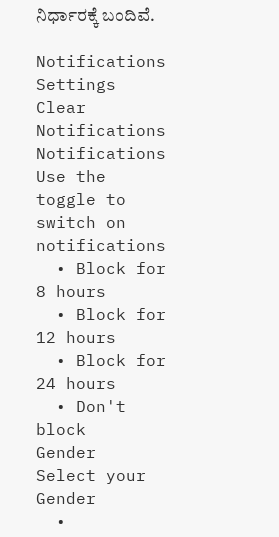ನಿರ್ಧಾರಕ್ಕೆ ಬಂದಿವೆ.

Notifications
Settings
Clear Notifications
Notifications
Use the toggle to switch on notifications
  • Block for 8 hours
  • Block for 12 hours
  • Block for 24 hours
  • Don't block
Gender
Select your Gender
  •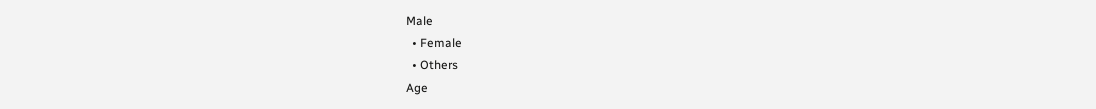Male
  • Female
  • Others
Age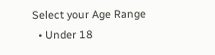Select your Age Range
  • Under 18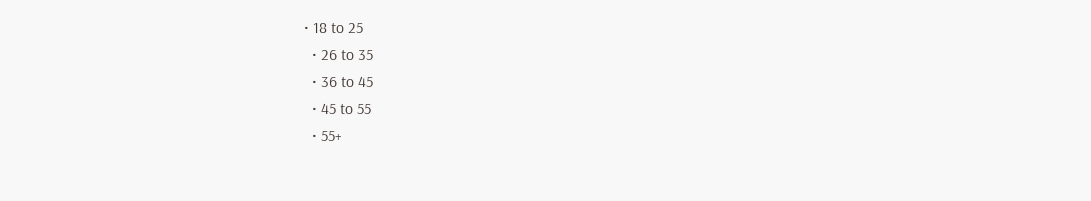• 18 to 25
  • 26 to 35
  • 36 to 45
  • 45 to 55
  • 55+